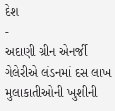દેશ
-
અદાણી ગ્રીન એનર્જી ગેલેરીએ લંડનમાં દસ લાખ મુલાકાતીઓની ખુશીની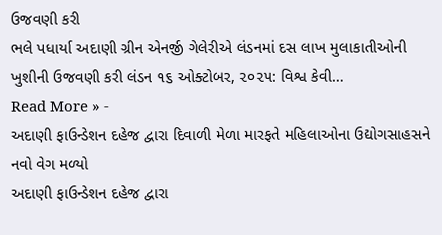ઉજવણી કરી
ભલે પધાર્યા અદાણી ગ્રીન એનર્જી ગેલેરીએ લંડનમાં દસ લાખ મુલાકાતીઓની ખુશીની ઉજવણી કરી લંડન ૧૬ ઓક્ટોબર, ૨૦૨૫: વિશ્વ કેવી…
Read More » -
અદાણી ફાઉન્ડેશન દહેજ દ્વારા દિવાળી મેળા મારફતે મહિલાઓના ઉદ્યોગસાહસને નવો વેગ મળ્યો
અદાણી ફાઉન્ડેશન દહેજ દ્વારા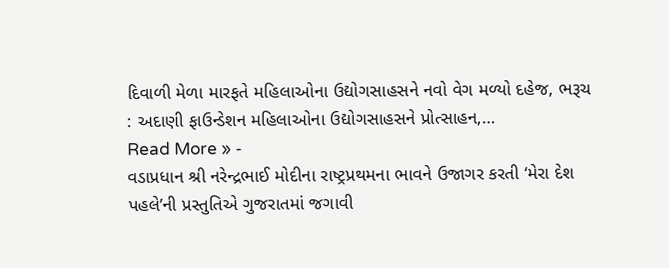દિવાળી મેળા મારફતે મહિલાઓના ઉદ્યોગસાહસને નવો વેગ મળ્યો દહેજ, ભરૂચ : અદાણી ફાઉન્ડેશન મહિલાઓના ઉદ્યોગસાહસને પ્રોત્સાહન,…
Read More » -
વડાપ્રધાન શ્રી નરેન્દ્રભાઈ મોદીના રાષ્ટ્રપ્રથમના ભાવને ઉજાગર કરતી ‘મેરા દેશ પહલે’ની પ્રસ્તુતિએ ગુજરાતમાં જગાવી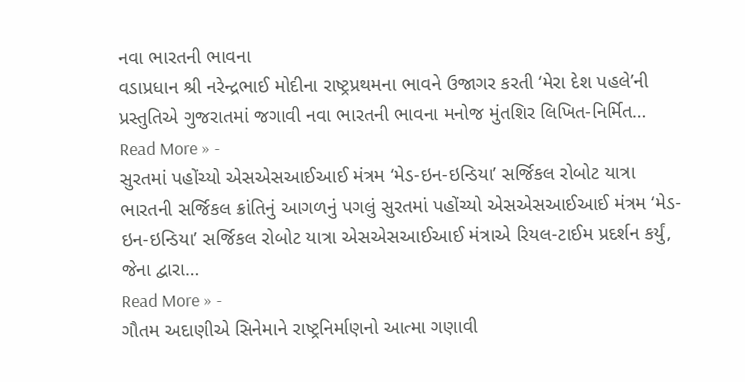નવા ભારતની ભાવના
વડાપ્રધાન શ્રી નરેન્દ્રભાઈ મોદીના રાષ્ટ્રપ્રથમના ભાવને ઉજાગર કરતી ‘મેરા દેશ પહલે’ની પ્રસ્તુતિએ ગુજરાતમાં જગાવી નવા ભારતની ભાવના મનોજ મુંતશિર લિખિત-નિર્મિત…
Read More » -
સુરતમાં પહોંચ્યો એસએસઆઈઆઈ મંત્રમ ‘મેડ-ઇન-ઇન્ડિયા’ સર્જિકલ રોબોટ યાત્રા
ભારતની સર્જિકલ ક્રાંતિનું આગળનું પગલું સુરતમાં પહોંચ્યો એસએસઆઈઆઈ મંત્રમ ‘મેડ-ઇન-ઇન્ડિયા’ સર્જિકલ રોબોટ યાત્રા એસએસઆઈઆઈ મંત્રાએ રિયલ-ટાઈમ પ્રદર્શન કર્યું, જેના દ્વારા…
Read More » -
ગૌતમ અદાણીએ સિનેમાને રાષ્ટ્રનિર્માણનો આત્મા ગણાવી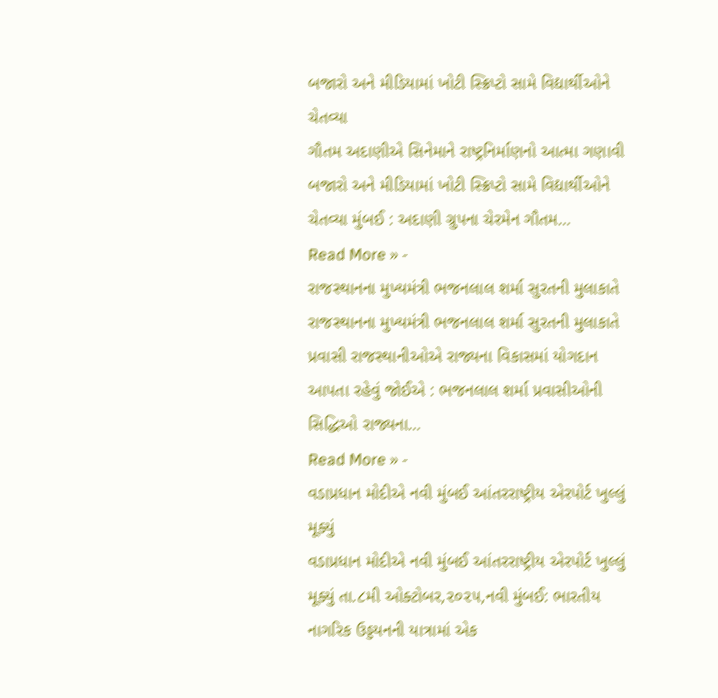બજારો અને મીડિયામાં ખોટી સ્ક્રિપ્ટો સામે વિદ્યાર્થીઓને ચેતવ્યા
ગૌતમ અદાણીએ સિનેમાને રાષ્ટ્રનિર્માણનો આત્મા ગણાવી બજારો અને મીડિયામાં ખોટી સ્ક્રિપ્ટો સામે વિદ્યાર્થીઓને ચેતવ્યા મુંબઈ : અદાણી ગ્રુપના ચેરમેન ગૌતમ…
Read More » -
રાજસ્થાનના મુખ્યમંત્રી ભજનલાલ શર્મા સુરતની મુલાકાતે
રાજસ્થાનના મુખ્યમંત્રી ભજનલાલ શર્મા સુરતની મુલાકાતે પ્રવાસી રાજસ્થાનીઓએ રાજ્યના વિકાસમાં યોગદાન આપતા રહેવું જોઈએ : ભજનલાલ શર્મા પ્રવાસીઓની સિદ્ધિઓ રાજ્યના…
Read More » -
વડાપ્રધાન મોદીએ નવી મુંબઈ આંતરરાષ્ટ્રીય એરપોર્ટ ખુલ્લું મૂક્યું
વડાપ્રધાન મોદીએ નવી મુંબઈ આંતરરાષ્ટ્રીય એરપોર્ટ ખુલ્લું મૂક્યું તા.૮મી ઓક્ટોબર,૨૦૨૫,નવી મુંબઈ: ભારતીય નાગરિક ઉડ્ડયનની યાત્રામાં એક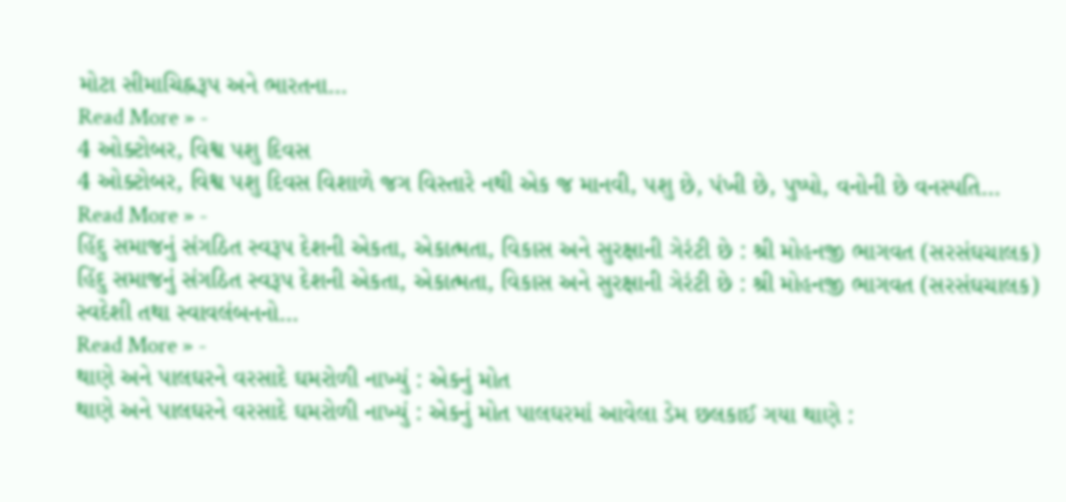મોટા સીમાચિહ્નરૂપ અને ભારતના…
Read More » -
4 ઓક્ટોબર, વિશ્વ પશુ દિવસ
4 ઓક્ટોબર, વિશ્વ પશુ દિવસ વિશાળે જગ વિસ્તારે નથી એક જ માનવી, પશુ છે, પંખી છે, પુષ્પો, વનોની છે વનસ્પતિ…
Read More » -
હિંદુ સમાજનું સંગઠિત સ્વરૂપ દેશની એકતા, એકાત્મતા, વિકાસ અને સુરક્ષાની ગેરંટી છે : શ્રી મોહનજી ભાગવત (સરસંઘચાલક)
હિંદુ સમાજનું સંગઠિત સ્વરૂપ દેશની એકતા, એકાત્મતા, વિકાસ અને સુરક્ષાની ગેરંટી છે : શ્રી મોહનજી ભાગવત (સરસંઘચાલક) સ્વદેશી તથા સ્વાવલંબનનો…
Read More » -
થાણે અને પાલઘરને વરસાદે ઘમરોળી નાખ્યું : એકનું મોત
થાણે અને પાલઘરને વરસાદે ઘમરોળી નાખ્યું : એકનું મોત પાલઘરમાં આવેલા ડેમ છલકાઈ ગયા થાણે :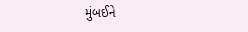મુંબઈને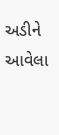અડીને આવેલા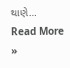થાણે…
Read More »